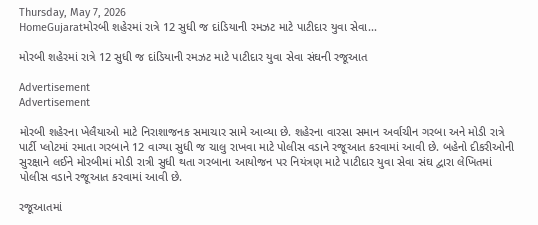Thursday, May 7, 2026
HomeGujaratમોરબી શહેરમાં રાત્રે 12 સુધી જ દાંડિયાની રમઝટ માટે પાટીદાર યુવા સેવા...

મોરબી શહેરમાં રાત્રે 12 સુધી જ દાંડિયાની રમઝટ માટે પાટીદાર યુવા સેવા સંઘની રજૂઆત

Advertisement
Advertisement

મોરબી શહેરના ખેલૈયાઓ માટે નિરાશાજનક સમાચાર સામે આવ્યા છે. શહેરના વારસા સમાન અર્વાચીન ગરબા અને મોડી રાત્રે પાર્ટી પ્લોટમાં રમાતા ગરબાને 12 વાગ્યા સુધી જ ચાલુ રાખવા માટે પોલીસ વડાને રજૂઆત કરવામાં આવી છે. બહેનો દીકરીઓની સુરક્ષાને લઈને મોરબીમાં મોડી રાત્રી સુધી થતા ગરબાના આયોજન પર નિયંત્રણ માટે પાટીદાર યુવા સેવા સંઘ દ્વારા લેખિતમાં પોલીસ વડાને રજૂઆત કરવામાં આવી છે.

રજૂઆતમાં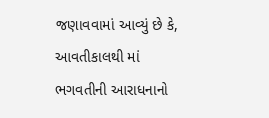જણાવવામાં આવ્યું છે કે, આવતીકાલથી માં ભગવતીની આરાધનાનો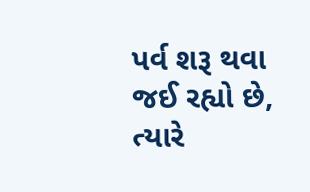પર્વ શરૂ થવા જઈ રહ્યો છે, ત્યારે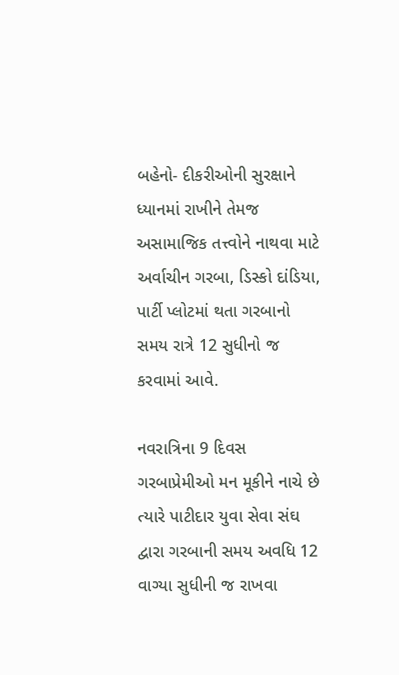બહેનો- દીકરીઓની સુરક્ષાને ધ્યાનમાં રાખીને તેમજ અસામાજિક તત્ત્વોને નાથવા માટે અર્વાચીન ગરબા, ડિસ્કો દાંડિયા, પાર્ટી પ્લોટમાં થતા ગરબાનો સમય રાત્રે 12 સુધીનો જ કરવામાં આવે.

નવરાત્રિના 9 દિવસ ગરબાપ્રેમીઓ મન મૂકીને નાચે છે ત્યારે પાટીદાર યુવા સેવા સંઘ દ્વારા ગરબાની સમય અવધિ 12 વાગ્યા સુધીની જ રાખવા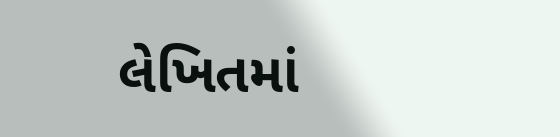લેખિતમાં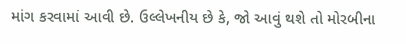માંગ કરવામાં આવી છે. ઉલ્લેખનીય છે કે, જો આવું થશે તો મોરબીના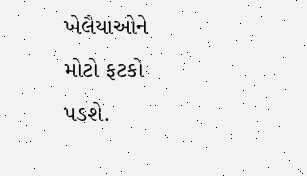ખેલૈયાઓને મોટો ફટકો પડશે.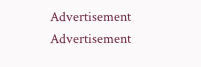Advertisement
Advertisement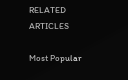RELATED ARTICLES

Most Popular